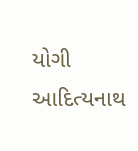યોગી આદિત્યનાથ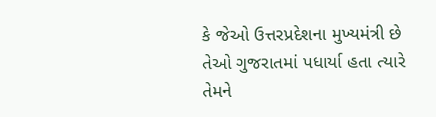કે જેઓ ઉત્તરપ્રદેશના મુખ્યમંત્રી છે તેઓ ગુજરાતમાં પધાર્યા હતા ત્યારે તેમને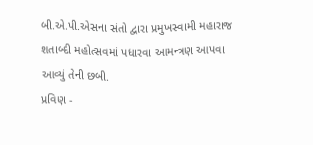બી.એ.પી.એસના સંતો દ્વારા પ્રમુખસ્વામી મહારાજ શતાબ્દી મહોત્સવમાં પધારવા આમન્ત્રણ આપવા આવ્યું તેની છબી.
પ્રવિણ -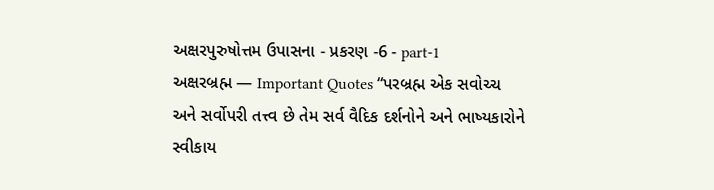અક્ષરપુરુષોત્તમ ઉપાસના - પ્રકરણ -6 - part-1
અક્ષરબ્રહ્મ — Important Quotes “પરબ્રહ્મ એક સવોચ્ચ અને સર્વોપરી તત્ત્વ છે તેમ સર્વ વૈદિક દર્શનોને અને ભાષ્યકારોને સ્વીકાય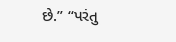છે.” “પરંતુ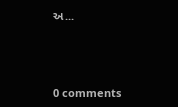અ...




0 comments